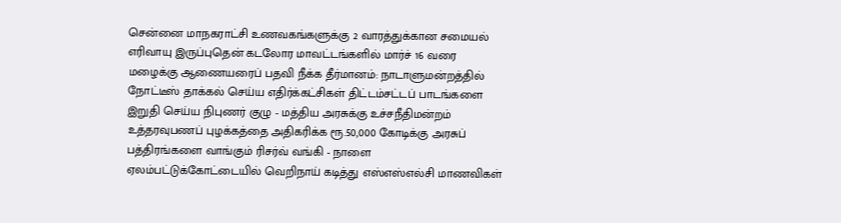சென்னை மாநகராட்சி உணவகங்களுக்கு 2 வாரத்துக்கான சமையல் எரிவாயு இருப்புதென் கடலோர மாவட்டங்களில் மார்ச் 16 வரை மழைக்கு ஆணையரைப் பதவி நீக்க தீர்மானம்: நாடாளுமன்றத்தில் நோட்டீஸ் தாக்கல் செய்ய எதிர்க்கட்சிகள் திட்டம்சட்டப் பாடங்களை இறுதி செய்ய நிபுணர் குழு - மத்திய அரசுக்கு உச்சநீதிமன்றம் உத்தரவுபணப் புழக்கத்தை அதிகரிக்க ரூ.50,000 கோடிக்கு அரசுப் பத்திரங்களை வாங்கும் ரிசர்வ் வங்கி - நாளை ஏலம்பட்டுக்கோட்டையில் வெறிநாய் கடித்து எஸ்எஸ்எல்சி மாணவிகள்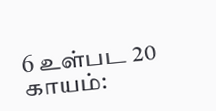6 உள்பட 20 காயம்: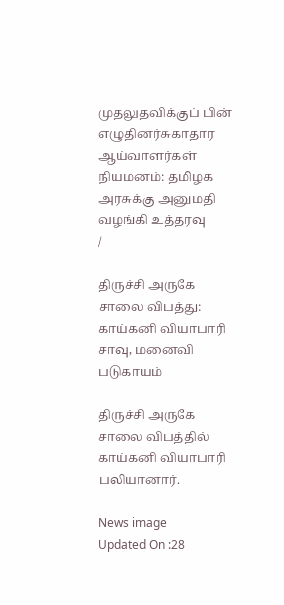முதலுதவிக்குப் பின் எழுதினர்சுகாதார ஆய்வாளர்கள் நியமனம்: தமிழக அரசுக்கு அனுமதி வழங்கி உத்தரவு
/

திருச்சி அருகே சாலை விபத்து: காய்கனி வியாபாரி சாவு, மனைவி படுகாயம்

திருச்சி அருகே சாலை விபத்தில் காய்கனி வியாபாரி பலியானார்.

News image
Updated On :28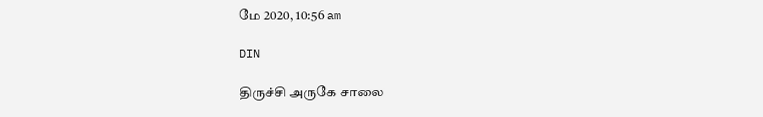மே 2020, 10:56 am

DIN

திருச்சி அருகே சாலை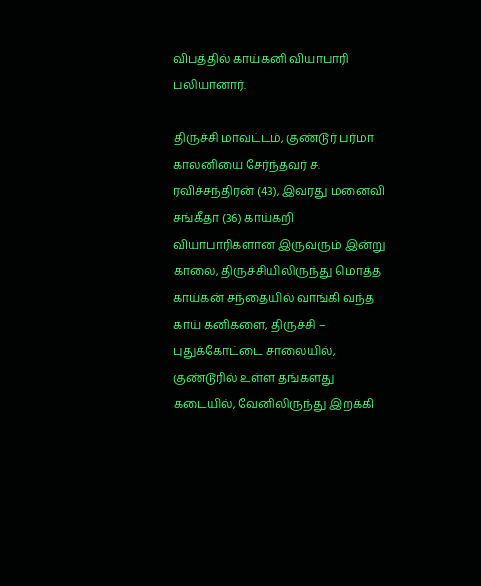விபத்தில் காய்கனி வியாபாரி பலியானார்.

திருச்சி மாவட்டம், குண்டூர் பர்மா காலனியை சேர்ந்தவர் ச. ரவிச்சந்திரன் (43), இவரது மனைவி சங்கீதா (36) காய்கறி வியாபாரிகளான இருவரும் இன்று காலை, திருச்சியிலிருந்து மொத்த காய்கன் சந்தையில் வாங்கி வந்த காய் கனிகளை, திருச்சி – புதுக்கோட்டை சாலையில், குண்டூரில் உள்ள தங்களது கடையில், வேனிலிருந்து இறக்கி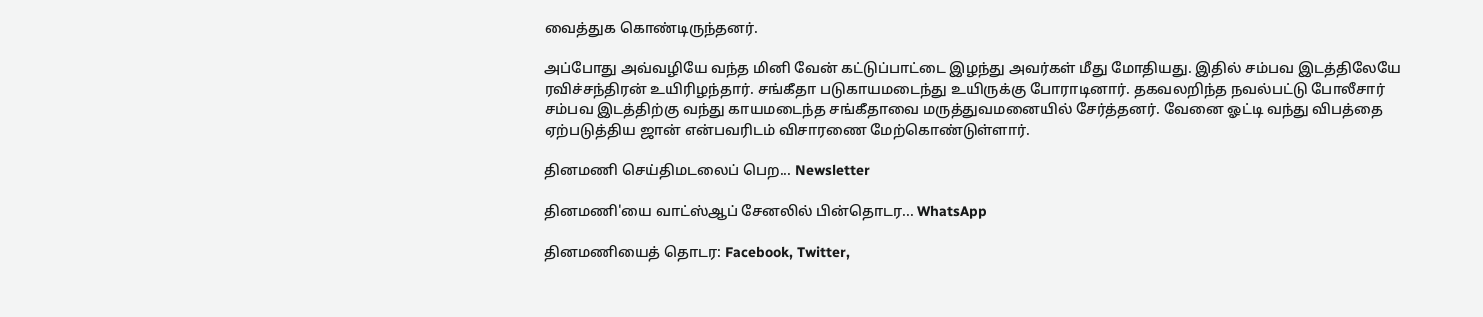வைத்துக கொண்டிருந்தனர்.

அப்போது அவ்வழியே வந்த மினி வேன் கட்டுப்பாட்டை இழந்து அவர்கள் மீது மோதியது. இதில் சம்பவ இடத்திலேயே ரவிச்சந்திரன் உயிரிழந்தார். சங்கீதா படுகாயமடைந்து உயிருக்கு போராடினார். தகவலறிந்த நவல்பட்டு போலீசார் சம்பவ இடத்திற்கு வந்து காயமடைந்த சங்கீதாவை மருத்துவமனையில் சேர்த்தனர். வேனை ஓட்டி வந்து விபத்தை ஏற்படுத்திய ஜான் என்பவரிடம் விசாரணை மேற்கொண்டுள்ளார்.

தினமணி செய்திமடலைப் பெற... Newsletter

தினமணி'யை வாட்ஸ்ஆப் சேனலில் பின்தொடர... WhatsApp

தினமணியைத் தொடர: Facebook, Twitter,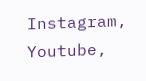Instagram, Youtube,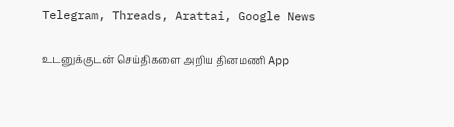Telegram, Threads, Arattai, Google News

உடனுக்குடன் செய்திகளை அறிய தினமணி App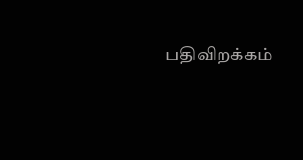பதிவிறக்கம்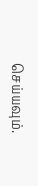செய்யவும்.